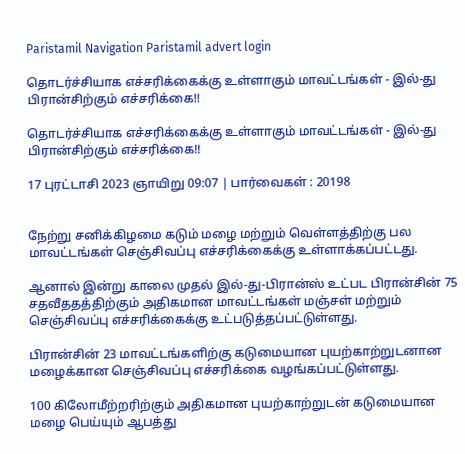Paristamil Navigation Paristamil advert login

தொடர்ச்சியாக எச்சரிக்கைக்கு உள்ளாகும் மாவட்டங்கள் - இல்-து பிரான்சிற்கும் எச்சரிக்கை!!

தொடர்ச்சியாக எச்சரிக்கைக்கு உள்ளாகும் மாவட்டங்கள் - இல்-து பிரான்சிற்கும் எச்சரிக்கை!!

17 புரட்டாசி 2023 ஞாயிறு 09:07 | பார்வைகள் : 20198


நேற்று சனிக்கிழமை கடும் மழை மற்றும் வெள்ளத்திற்கு பல மாவட்டங்கள் செஞ்சிவப்பு எச்சரிக்கைக்கு உள்ளாக்கப்பட்டது.

ஆனால் இன்று காலை முதல் இல்-து-பிரான்ஸ் உட்பட பிரான்சின் 75 சதவீததத்திற்கும் அதிகமான மாவட்டங்கள் மஞ்சள் மற்றும் செஞ்சிவப்பு எச்சரிக்கைக்கு உட்படுத்தப்பட்டுள்ளது.

பிரான்சின் 23 மாவட்டங்களிற்கு கடுமையான புயற்காற்றுடனான மழைக்கான செஞ்சிவப்பு எச்சரிக்கை வழங்கப்பட்டுள்ளது.

100 கிலோமீற்றரிற்கும் அதிகமான புயற்காற்றுடன் கடுமையான மழை பெய்யும் ஆபத்து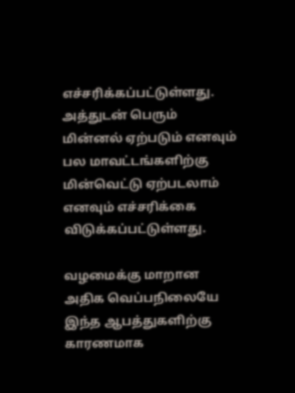எச்சரிக்கப்பட்டுள்ளது. அத்துடன் பெரும் மின்னல் ஏற்படும் எனவும் பல மாவட்டங்களிற்கு மின்வெட்டு ஏற்படலாம் எனவும் எச்சரிக்கை விடுக்கப்பட்டுள்ளது.

வழமைக்கு மாறான அதிக வெப்பநிலையே இந்த ஆபத்துகளிற்கு காரணமாக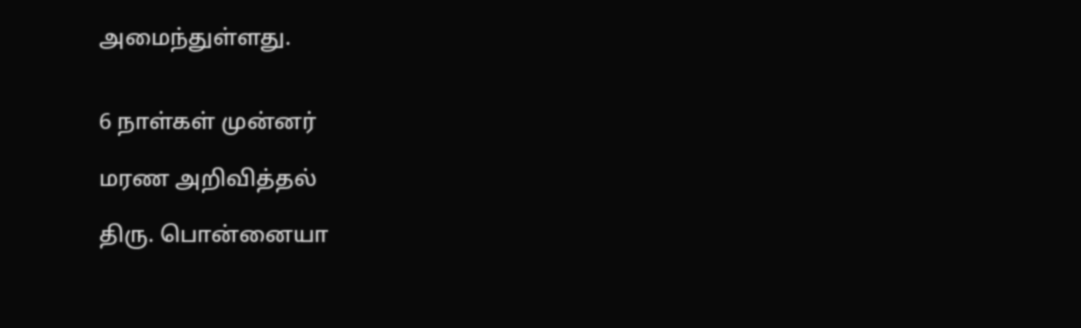அமைந்துள்ளது.


6 நாள்கள் முன்னர்

மரண அறிவித்தல்

திரு. பொன்னையா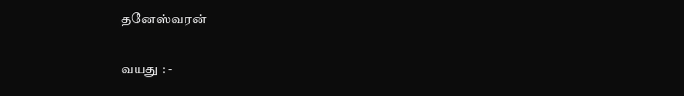தனேஸ்வரன்

வயது : -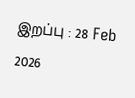இறப்பு : 28 Feb 2026